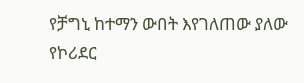የቻግኒ ከተማን ውበት እየገለጠው ያለው የኮሪደር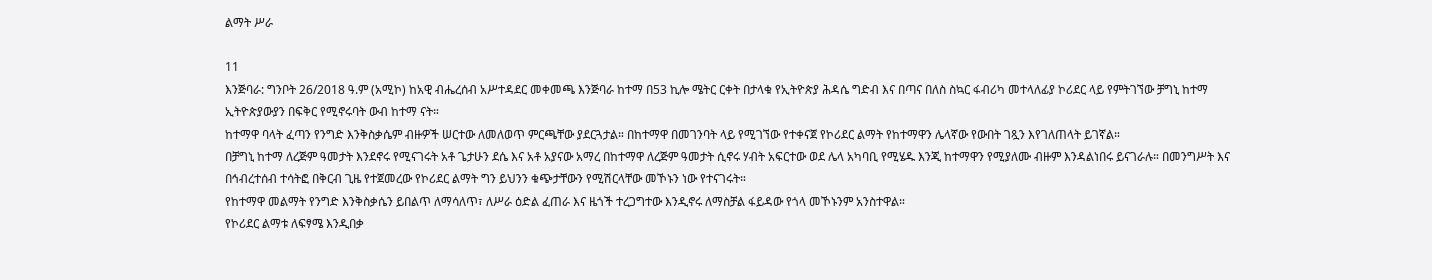ልማት ሥራ

11
እንጅባራ: ግንቦት 26/2018 ዓ.ም (አሚኮ) ከአዊ ብሔረሰብ አሥተዳደር መቀመጫ እንጅባራ ከተማ በ53 ኪሎ ሜትር ርቀት በታላቁ የኢትዮጵያ ሕዳሴ ግድብ እና በጣና በለስ ስኳር ፋብሪካ መተላለፊያ ኮሪደር ላይ የምትገኘው ቻግኒ ከተማ ኢትዮጵያውያን በፍቅር የሚኖሩባት ውብ ከተማ ናት።
ከተማዋ ባላት ፈጣን የንግድ እንቅስቃሴም ብዙዎች ሠርተው ለመለወጥ ምርጫቸው ያደርጓታል። በከተማዋ በመገንባት ላይ የሚገኘው የተቀናጀ የኮሪደር ልማት የከተማዋን ሌላኛው የውበት ገጿን እየገለጠላት ይገኛል።
በቻግኒ ከተማ ለረጅም ዓመታት እንደኖሩ የሚናገሩት አቶ ጌታሁን ደሴ እና አቶ አያናው አማረ በከተማዋ ለረጅም ዓመታት ሲኖሩ ሃብት አፍርተው ወደ ሌላ አካባቢ የሚሄዱ እንጂ ከተማዋን የሚያለሙ ብዙም እንዳልነበሩ ይናገራሉ። በመንግሥት እና በኅብረተሰብ ተሳትፎ በቅርብ ጊዜ የተጀመረው የኮሪደር ልማት ግን ይህንን ቁጭታቸውን የሚሽርላቸው መኾኑን ነው የተናገሩት።
የከተማዋ መልማት የንግድ እንቅስቃሴን ይበልጥ ለማሳለጥ፣ ለሥራ ዕድል ፈጠራ እና ዜጎች ተረጋግተው እንዲኖሩ ለማስቻል ፋይዳው የጎላ መኾኑንም አንስተዋል።
የኮሪደር ልማቱ ለፍፃሜ እንዲበቃ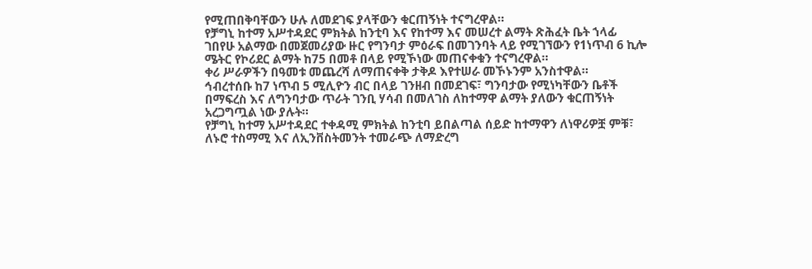የሚጠበቅባቸውን ሁሉ ለመደገፍ ያላቸውን ቁርጠኝነት ተናግረዋል።
የቻግኒ ከተማ አሥተዳደር ምክትል ከንቲባ እና የከተማ እና መሠረተ ልማት ጽሕፈት ቤት ኀላፊ ገበየሁ አልማው በመጀመሪያው ዙር የግንባታ ምዕራፍ በመገንባት ላይ የሚገኘውን የ1ነጥብ 6 ኪሎ ሜትር የኮሪደር ልማት ከ75 በመቶ በላይ የሚኾነው መጠናቀቁን ተናግረዋል።
ቀሪ ሥራዎችን በዓመቱ መጨረሻ ለማጠናቀቅ ታቅዶ እየተሠራ መኾኑንም አንስተዋል።
ኅብረተሰቡ ከ7 ነጥብ 5 ሚሊዮን ብር በላይ ገንዘብ በመደገፍ፣ ግንባታው የሚነካቸውን ቤቶች በማፍረስ እና ለግንባታው ጥራት ገንቢ ሃሳብ በመለገስ ለከተማዋ ልማት ያለውን ቁርጠኝነት አረጋግጧል ነው ያሉት።
የቻግኒ ከተማ አሥተዳደር ተቀዳሚ ምክትል ከንቲባ ይበልጣል ሰይድ ከተማዋን ለነዋሪዎቿ ምቹ፣ ለኑሮ ተስማሚ እና ለኢንቨስትመንት ተመራጭ ለማድረግ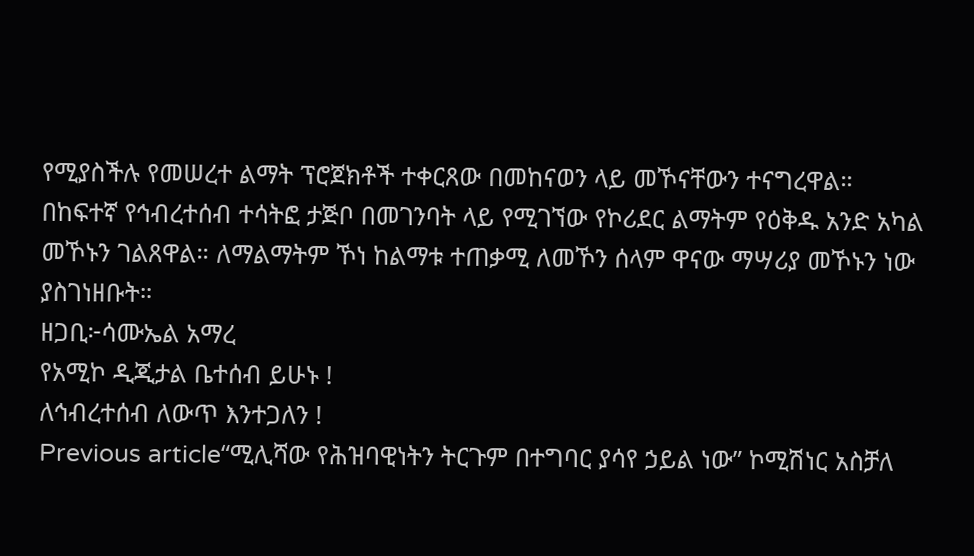የሚያስችሉ የመሠረተ ልማት ፕሮጀክቶች ተቀርጸው በመከናወን ላይ መኾናቸውን ተናግረዋል።
በከፍተኛ የኅብረተሰብ ተሳትፎ ታጅቦ በመገንባት ላይ የሚገኘው የኮሪደር ልማትም የዕቅዱ አንድ አካል መኾኑን ገልጸዋል። ለማልማትም ኾነ ከልማቱ ተጠቃሚ ለመኾን ሰላም ዋናው ማሣሪያ መኾኑን ነው ያስገነዘቡት።
ዘጋቢ፦ሳሙኤል አማረ
የአሚኮ ዲጂታል ቤተሰብ ይሁኑ !
ለኅብረተሰብ ለውጥ እንተጋለን !
Previous article“ሚሊሻው የሕዝባዊነትን ትርጉም በተግባር ያሳየ ኃይል ነው” ኮሚሽነር አስቻለ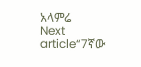አላምሬ
Next article“7ኛው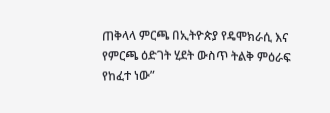ጠቅላላ ምርጫ በኢትዮጵያ የዴሞክራሲ እና የምርጫ ዕድገት ሂደት ውስጥ ትልቅ ምዕራፍ የከፈተ ነው”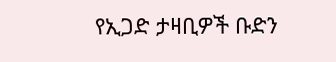የኢጋድ ታዛቢዎች ቡድን